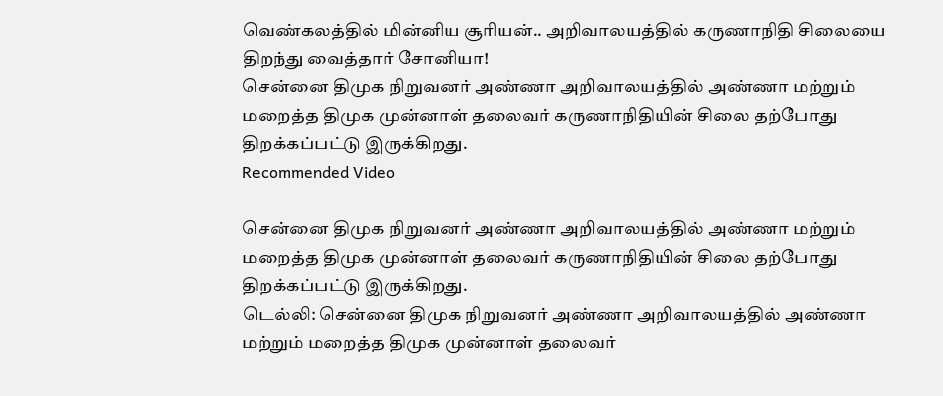வெண்கலத்தில் மின்னிய சூரியன்.. அறிவாலயத்தில் கருணாநிதி சிலையை திறந்து வைத்தார் சோனியா!
சென்னை திமுக நிறுவனர் அண்ணா அறிவாலயத்தில் அண்ணா மற்றும் மறைத்த திமுக முன்னாள் தலைவர் கருணாநிதியின் சிலை தற்போது திறக்கப்பட்டு இருக்கிறது.
Recommended Video

சென்னை திமுக நிறுவனர் அண்ணா அறிவாலயத்தில் அண்ணா மற்றும் மறைத்த திமுக முன்னாள் தலைவர் கருணாநிதியின் சிலை தற்போது திறக்கப்பட்டு இருக்கிறது.
டெல்லி: சென்னை திமுக நிறுவனர் அண்ணா அறிவாலயத்தில் அண்ணா மற்றும் மறைத்த திமுக முன்னாள் தலைவர்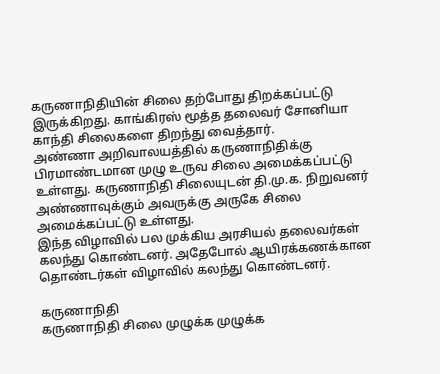கருணாநிதியின் சிலை தற்போது திறக்கப்பட்டு இருக்கிறது. காங்கிரஸ் மூத்த தலைவர் சோனியா காந்தி சிலைகளை திறந்து வைத்தார்.
அண்ணா அறிவாலயத்தில் கருணாநிதிக்கு பிரமாண்டமான முழு உருவ சிலை அமைக்கப்பட்டு உள்ளது. கருணாநிதி சிலையுடன் தி.மு.க. நிறுவனர் அண்ணாவுக்கும் அவருக்கு அருகே சிலை அமைக்கப்பட்டு உள்ளது.
இந்த விழாவில் பல முக்கிய அரசியல் தலைவர்கள் கலந்து கொண்டனர். அதேபோல் ஆயிரக்கணக்கான தொண்டர்கள் விழாவில் கலந்து கொண்டனர்.

கருணாநிதி
கருணாநிதி சிலை முழுக்க முழுக்க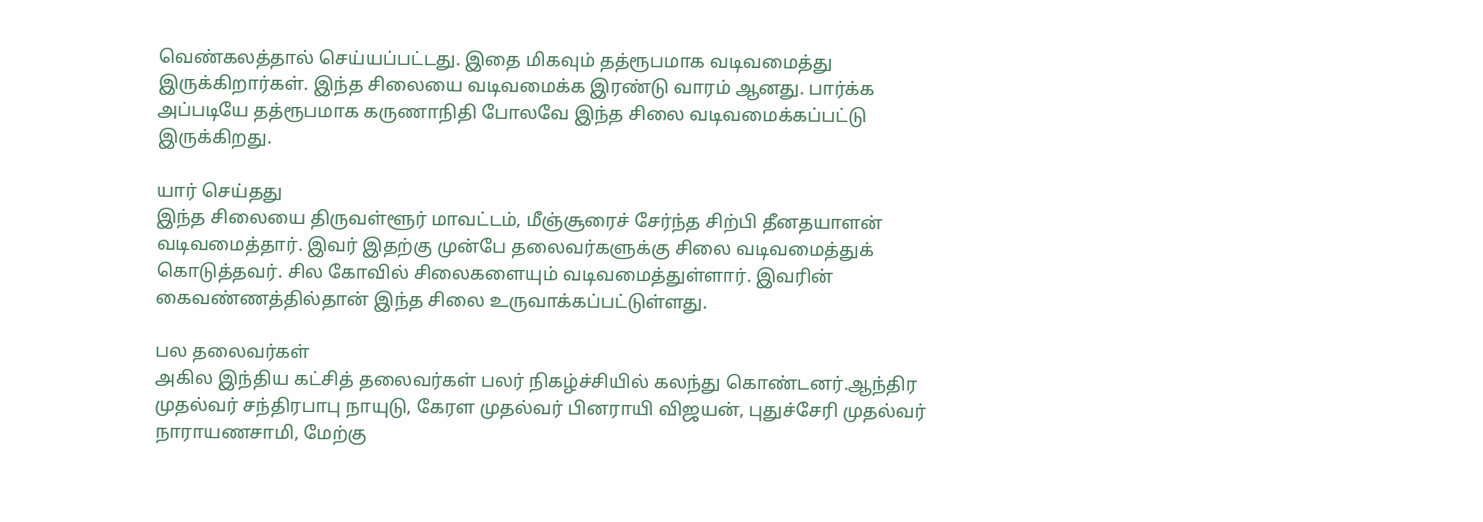வெண்கலத்தால் செய்யப்பட்டது. இதை மிகவும் தத்ரூபமாக வடிவமைத்து இருக்கிறார்கள். இந்த சிலையை வடிவமைக்க இரண்டு வாரம் ஆனது. பார்க்க அப்படியே தத்ரூபமாக கருணாநிதி போலவே இந்த சிலை வடிவமைக்கப்பட்டு இருக்கிறது.

யார் செய்தது
இந்த சிலையை திருவள்ளூர் மாவட்டம், மீஞ்சூரைச் சேர்ந்த சிற்பி தீனதயாளன் வடிவமைத்தார். இவர் இதற்கு முன்பே தலைவர்களுக்கு சிலை வடிவமைத்துக் கொடுத்தவர். சில கோவில் சிலைகளையும் வடிவமைத்துள்ளார். இவரின் கைவண்ணத்தில்தான் இந்த சிலை உருவாக்கப்பட்டுள்ளது.

பல தலைவர்கள்
அகில இந்திய கட்சித் தலைவர்கள் பலர் நிகழ்ச்சியில் கலந்து கொண்டனர்.ஆந்திர முதல்வர் சந்திரபாபு நாயுடு, கேரள முதல்வர் பினராயி விஜயன், புதுச்சேரி முதல்வர் நாராயணசாமி, மேற்கு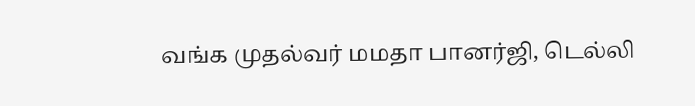வங்க முதல்வர் மமதா பானர்ஜி, டெல்லி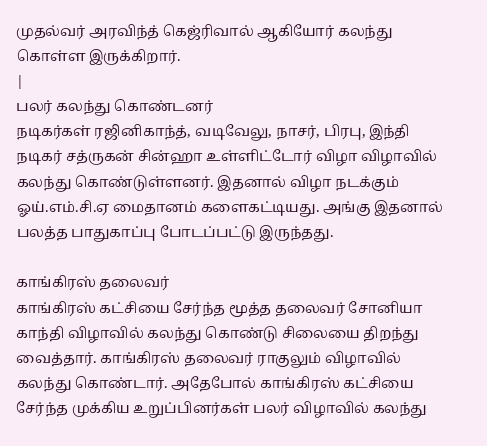முதல்வர் அரவிந்த் கெஜ்ரிவால் ஆகியோர் கலந்து கொள்ள இருக்கிறார்.
|
பலர் கலந்து கொண்டனர்
நடிகர்கள் ரஜினிகாந்த், வடிவேலு, நாசர், பிரபு, இந்தி நடிகர் சத்ருகன் சின்ஹா உள்ளிட்டோர் விழா விழாவில் கலந்து கொண்டுள்ளனர். இதனால் விழா நடக்கும் ஓய்.எம்.சி.ஏ மைதானம் களைகட்டியது. அங்கு இதனால் பலத்த பாதுகாப்பு போடப்பட்டு இருந்தது.

காங்கிரஸ் தலைவர்
காங்கிரஸ் கட்சியை சேர்ந்த மூத்த தலைவர் சோனியா காந்தி விழாவில் கலந்து கொண்டு சிலையை திறந்து வைத்தார். காங்கிரஸ் தலைவர் ராகுலும் விழாவில் கலந்து கொண்டார். அதேபோல் காங்கிரஸ் கட்சியை சேர்ந்த முக்கிய உறுப்பினர்கள் பலர் விழாவில் கலந்து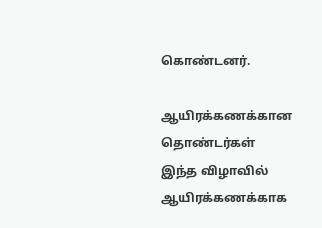கொண்டனர்.

ஆயிரக்கணக்கான தொண்டர்கள்
இந்த விழாவில் ஆயிரக்கணக்காக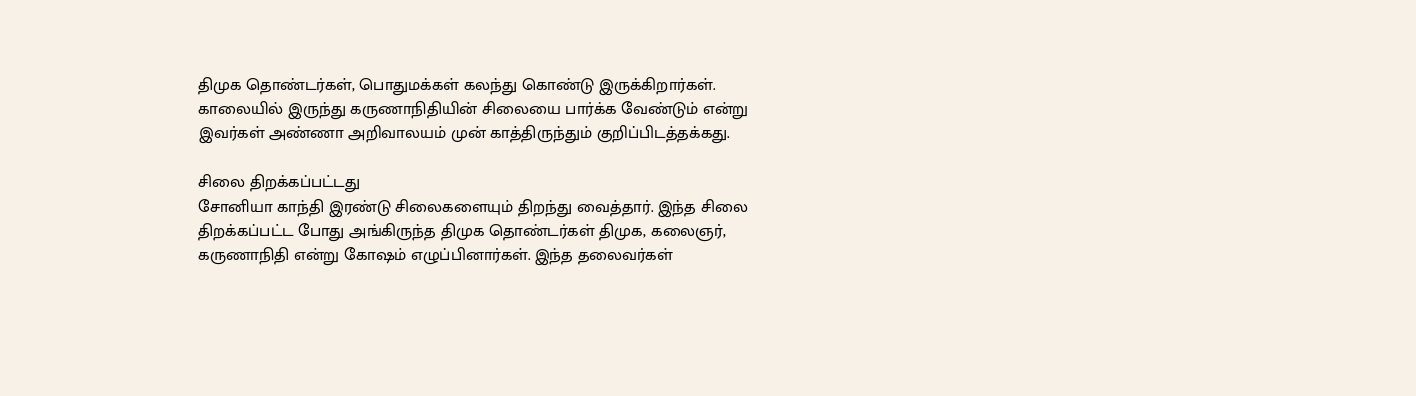திமுக தொண்டர்கள், பொதுமக்கள் கலந்து கொண்டு இருக்கிறார்கள். காலையில் இருந்து கருணாநிதியின் சிலையை பார்க்க வேண்டும் என்று இவர்கள் அண்ணா அறிவாலயம் முன் காத்திருந்தும் குறிப்பிடத்தக்கது.

சிலை திறக்கப்பட்டது
சோனியா காந்தி இரண்டு சிலைகளையும் திறந்து வைத்தார். இந்த சிலை திறக்கப்பட்ட போது அங்கிருந்த திமுக தொண்டர்கள் திமுக, கலைஞர், கருணாநிதி என்று கோஷம் எழுப்பினார்கள். இந்த தலைவர்கள்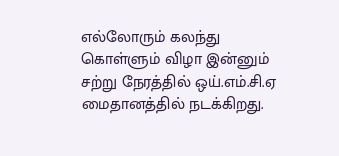எல்லோரும் கலந்து கொள்ளும் விழா இன்னும் சற்று நேரத்தில் ஒய்.எம்.சி.ஏ மைதானத்தில் நடக்கிறது.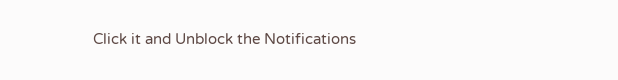Click it and Unblock the Notifications